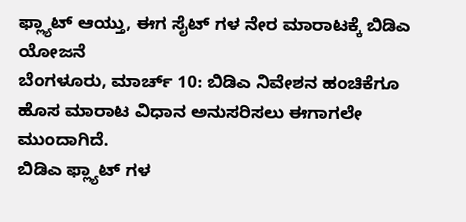ಫ್ಲ್ಯಾಟ್ ಆಯ್ತು, ಈಗ ಸೈಟ್ ಗಳ ನೇರ ಮಾರಾಟಕ್ಕೆ ಬಿಡಿಎ ಯೋಜನೆ
ಬೆಂಗಳೂರು, ಮಾರ್ಚ್ 10: ಬಿಡಿಎ ನಿವೇಶನ ಹಂಚಿಕೆಗೂ ಹೊಸ ಮಾರಾಟ ವಿಧಾನ ಅನುಸರಿಸಲು ಈಗಾಗಲೇ ಮುಂದಾಗಿದೆ.
ಬಿಡಿಎ ಫ್ಲ್ಯಾಟ್ ಗಳ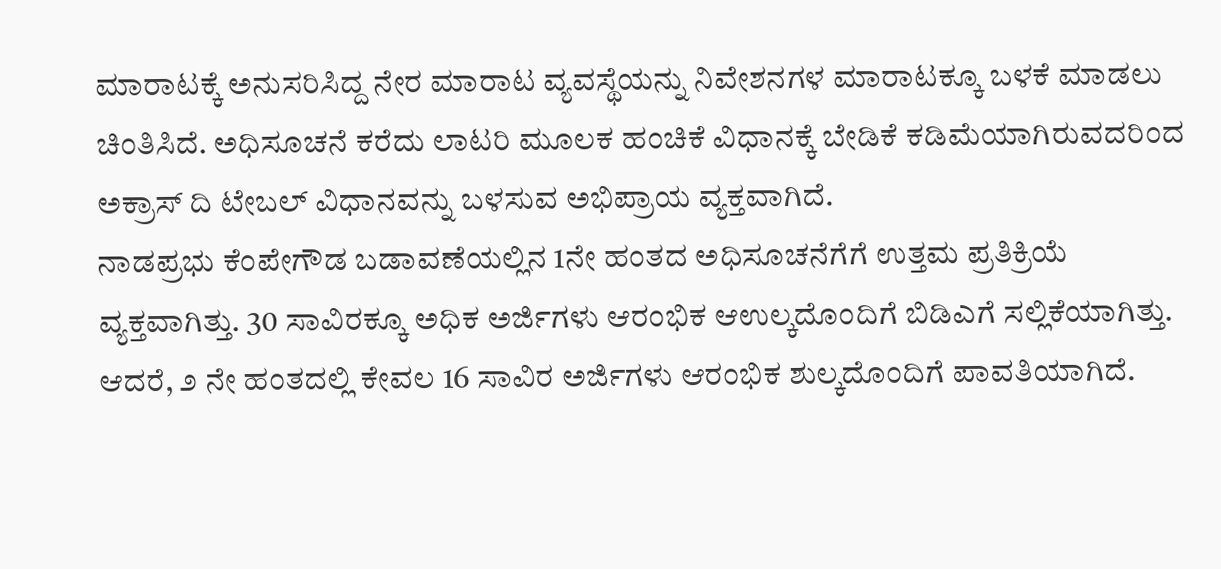ಮಾರಾಟಕ್ಕೆ ಅನುಸರಿಸಿದ್ದ ನೇರ ಮಾರಾಟ ವ್ಯವಸ್ಥೆಯನ್ನು ನಿವೇಶನಗಳ ಮಾರಾಟಕ್ಕೂ ಬಳಕೆ ಮಾಡಲು ಚಿಂತಿಸಿದೆ. ಅಧಿಸೂಚನೆ ಕರೆದು ಲಾಟರಿ ಮೂಲಕ ಹಂಚಿಕೆ ವಿಧಾನಕ್ಕೆ ಬೇಡಿಕೆ ಕಡಿಮೆಯಾಗಿರುವದರಿಂದ ಅಕ್ರಾಸ್ ದಿ ಟೇಬಲ್ ವಿಧಾನವನ್ನು ಬಳಸುವ ಅಭಿಪ್ರಾಯ ವ್ಯಕ್ತವಾಗಿದೆ.
ನಾಡಪ್ರಭು ಕೆಂಪೇಗೌಡ ಬಡಾವಣೆಯಲ್ಲಿನ 1ನೇ ಹಂತದ ಅಧಿಸೂಚನೆಗೆಗೆ ಉತ್ತಮ ಪ್ರತಿಕ್ರಿಯೆ ವ್ಯಕ್ತವಾಗಿತ್ತು. 30 ಸಾವಿರಕ್ಕೂ ಅಧಿಕ ಅರ್ಜಿಗಳು ಆರಂಭಿಕ ಆಉಲ್ಕದೊಂದಿಗೆ ಬಿಡಿಎಗೆ ಸಲ್ಲಿಕೆಯಾಗಿತ್ತು. ಆದರೆ, ೨ ನೇ ಹಂತದಲ್ಲಿ ಕೇವಲ 16 ಸಾವಿರ ಅರ್ಜಿಗಳು ಆರಂಭಿಕ ಶುಲ್ಕದೊಂದಿಗೆ ಪಾವತಿಯಾಗಿದೆ.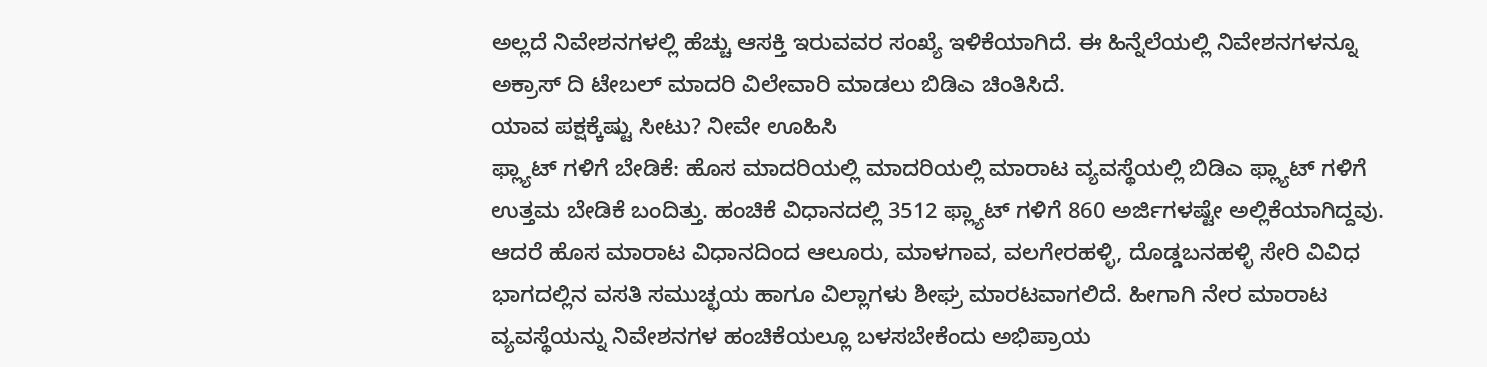ಅಲ್ಲದೆ ನಿವೇಶನಗಳಲ್ಲಿ ಹೆಚ್ಚು ಆಸಕ್ತಿ ಇರುವವರ ಸಂಖ್ಯೆ ಇಳಿಕೆಯಾಗಿದೆ. ಈ ಹಿನ್ನೆಲೆಯಲ್ಲಿ ನಿವೇಶನಗಳನ್ನೂ ಅಕ್ರಾಸ್ ದಿ ಟೇಬಲ್ ಮಾದರಿ ವಿಲೇವಾರಿ ಮಾಡಲು ಬಿಡಿಎ ಚಿಂತಿಸಿದೆ.
ಯಾವ ಪಕ್ಷಕ್ಕೆಷ್ಟು ಸೀಟು? ನೀವೇ ಊಹಿಸಿ
ಫ್ಲ್ಯಾಟ್ ಗಳಿಗೆ ಬೇಡಿಕೆ: ಹೊಸ ಮಾದರಿಯಲ್ಲಿ ಮಾದರಿಯಲ್ಲಿ ಮಾರಾಟ ವ್ಯವಸ್ಥೆಯಲ್ಲಿ ಬಿಡಿಎ ಫ್ಲ್ಯಾಟ್ ಗಳಿಗೆ ಉತ್ತಮ ಬೇಡಿಕೆ ಬಂದಿತ್ತು. ಹಂಚಿಕೆ ವಿಧಾನದಲ್ಲಿ 3512 ಫ್ಲ್ಯಾಟ್ ಗಳಿಗೆ 860 ಅರ್ಜಿಗಳಷ್ಟೇ ಅಲ್ಲಿಕೆಯಾಗಿದ್ದವು.
ಆದರೆ ಹೊಸ ಮಾರಾಟ ವಿಧಾನದಿಂದ ಆಲೂರು, ಮಾಳಗಾವ, ವಲಗೇರಹಳ್ಳಿ, ದೊಡ್ಡಬನಹಳ್ಳಿ ಸೇರಿ ವಿವಿಧ ಭಾಗದಲ್ಲಿನ ವಸತಿ ಸಮುಚ್ಛಯ ಹಾಗೂ ವಿಲ್ಲಾಗಳು ಶೀಘ್ರ ಮಾರಟವಾಗಲಿದೆ. ಹೀಗಾಗಿ ನೇರ ಮಾರಾಟ ವ್ಯವಸ್ಥೆಯನ್ನು ನಿವೇಶನಗಳ ಹಂಚಿಕೆಯಲ್ಲೂ ಬಳಸಬೇಕೆಂದು ಅಭಿಪ್ರಾಯ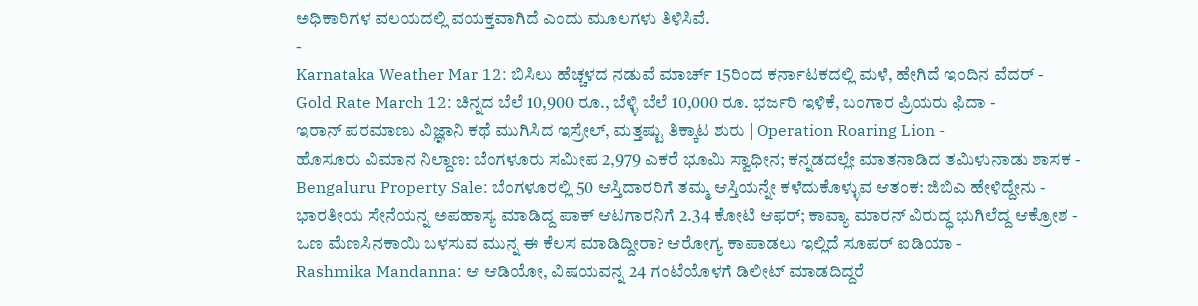ಅಧಿಕಾರಿಗಳ ವಲಯದಲ್ಲಿ ವಯಕ್ತವಾಗಿದೆ ಎಂದು ಮೂಲಗಳು ತಿಳಿಸಿವೆ.
-
Karnataka Weather Mar 12: ಬಿಸಿಲು ಹೆಚ್ಚಳದ ನಡುವೆ ಮಾರ್ಚ್ 15ರಿಂದ ಕರ್ನಾಟಕದಲ್ಲಿ ಮಳೆ, ಹೇಗಿದೆ ಇಂದಿನ ವೆದರ್ -
Gold Rate March 12: ಚಿನ್ನದ ಬೆಲೆ 10,900 ರೂ., ಬೆಳ್ಳಿ ಬೆಲೆ 10,000 ರೂ. ಭರ್ಜರಿ ಇಳಿಕೆ, ಬಂಗಾರ ಪ್ರಿಯರು ಫಿದಾ -
ಇರಾನ್ ಪರಮಾಣು ವಿಜ್ಞಾನಿ ಕಥೆ ಮುಗಿಸಿದ ಇಸ್ರೇಲ್, ಮತ್ತಷ್ಟು ತಿಕ್ಕಾಟ ಶುರು | Operation Roaring Lion -
ಹೊಸೂರು ವಿಮಾನ ನಿಲ್ದಾಣ: ಬೆಂಗಳೂರು ಸಮೀಪ 2,979 ಎಕರೆ ಭೂಮಿ ಸ್ವಾಧೀನ; ಕನ್ನಡದಲ್ಲೇ ಮಾತನಾಡಿದ ತಮಿಳುನಾಡು ಶಾಸಕ -
Bengaluru Property Sale: ಬೆಂಗಳೂರಲ್ಲಿ 50 ಆಸ್ತಿದಾರರಿಗೆ ತಮ್ಮ ಆಸ್ತಿಯನ್ನೇ ಕಳೆದುಕೊಳ್ಳುವ ಆತಂಕ: ಜಿಬಿಎ ಹೇಳಿದ್ದೇನು -
ಭಾರತೀಯ ಸೇನೆಯನ್ನ ಅಪಹಾಸ್ಯ ಮಾಡಿದ್ದ ಪಾಕ್ ಆಟಗಾರನಿಗೆ 2.34 ಕೋಟಿ ಆಫರ್; ಕಾವ್ಯಾ ಮಾರನ್ ವಿರುದ್ಧ ಭುಗಿಲೆದ್ದ ಆಕ್ರೋಶ -
ಒಣ ಮೆಣಸಿನಕಾಯಿ ಬಳಸುವ ಮುನ್ನ ಈ ಕೆಲಸ ಮಾಡಿದ್ದೀರಾ? ಆರೋಗ್ಯ ಕಾಪಾಡಲು ಇಲ್ಲಿದೆ ಸೂಪರ್ ಐಡಿಯಾ -
Rashmika Mandanna: ಆ ಆಡಿಯೋ, ವಿಷಯವನ್ನ 24 ಗಂಟೆಯೊಳಗೆ ಡಿಲೀಟ್ ಮಾಡದಿದ್ದರೆ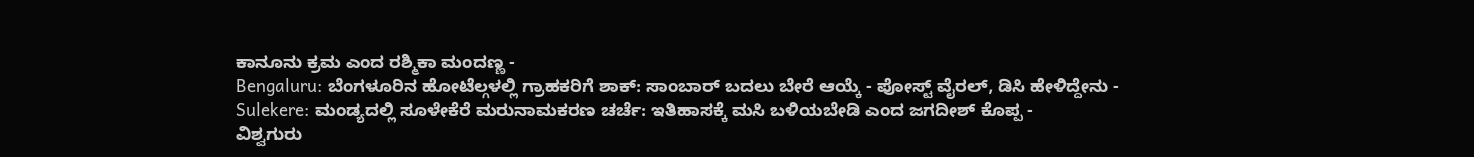ಕಾನೂನು ಕ್ರಮ ಎಂದ ರಶ್ಮಿಕಾ ಮಂದಣ್ಣ -
Bengaluru: ಬೆಂಗಳೂರಿನ ಹೋಟೆಲ್ಗಳಲ್ಲಿ ಗ್ರಾಹಕರಿಗೆ ಶಾಕ್: ಸಾಂಬಾರ್ ಬದಲು ಬೇರೆ ಆಯ್ಕೆ - ಪೋಸ್ಟ್ ವೈರಲ್, ಡಿಸಿ ಹೇಳಿದ್ದೇನು -
Sulekere: ಮಂಡ್ಯದಲ್ಲಿ ಸೂಳೇಕೆರೆ ಮರುನಾಮಕರಣ ಚರ್ಚೆ: ಇತಿಹಾಸಕ್ಕೆ ಮಸಿ ಬಳಿಯಬೇಡಿ ಎಂದ ಜಗದೀಶ್ ಕೊಪ್ಪ -
ವಿಶ್ವಗುರು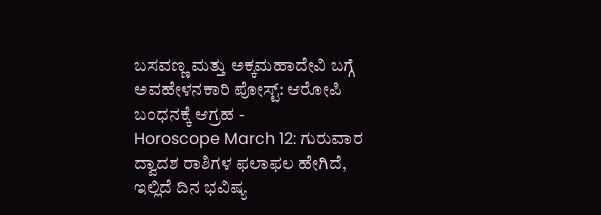ಬಸವಣ್ಣ ಮತ್ತು ಅಕ್ಕಮಹಾದೇವಿ ಬಗ್ಗೆ ಅವಹೇಳನಕಾರಿ ಪೋಸ್ಟ್: ಆರೋಪಿ ಬಂಧನಕ್ಕೆ ಆಗ್ರಹ -
Horoscope March 12: ಗುರುವಾರ ದ್ವಾದಶ ರಾಶಿಗಳ ಫಲಾಫಲ ಹೇಗಿದೆ, ಇಲ್ಲಿದೆ ದಿನ ಭವಿಷ್ಯ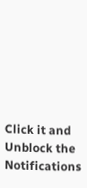Click it and Unblock the Notifications